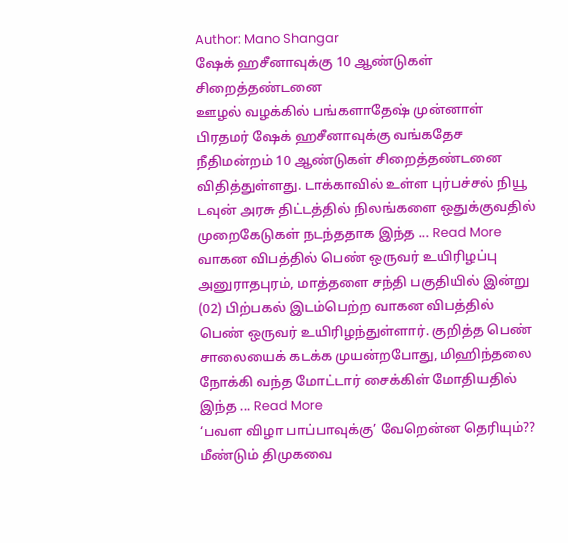Author: Mano Shangar
ஷேக் ஹசீனாவுக்கு 10 ஆண்டுகள் சிறைத்தண்டனை
ஊழல் வழக்கில் பங்களாதேஷ் முன்னாள் பிரதமர் ஷேக் ஹசீனாவுக்கு வங்கதேச நீதிமன்றம் 10 ஆண்டுகள் சிறைத்தண்டனை விதித்துள்ளது. டாக்காவில் உள்ள புர்பச்சல் நியூ டவுன் அரசு திட்டத்தில் நிலங்களை ஒதுக்குவதில் முறைகேடுகள் நடந்ததாக இந்த ... Read More
வாகன விபத்தில் பெண் ஒருவர் உயிரிழப்பு
அனுராதபுரம், மாத்தளை சந்தி பகுதியில் இன்று (02) பிற்பகல் இடம்பெற்ற வாகன விபத்தில் பெண் ஒருவர் உயிரிழந்துள்ளார். குறித்த பெண் சாலையைக் கடக்க முயன்றபோது, மிஹிந்தலை நோக்கி வந்த மோட்டார் சைக்கிள் மோதியதில் இந்த ... Read More
‘பவள விழா பாப்பாவுக்கு’ வேறென்ன தெரியும்?? மீண்டும் திமுகவை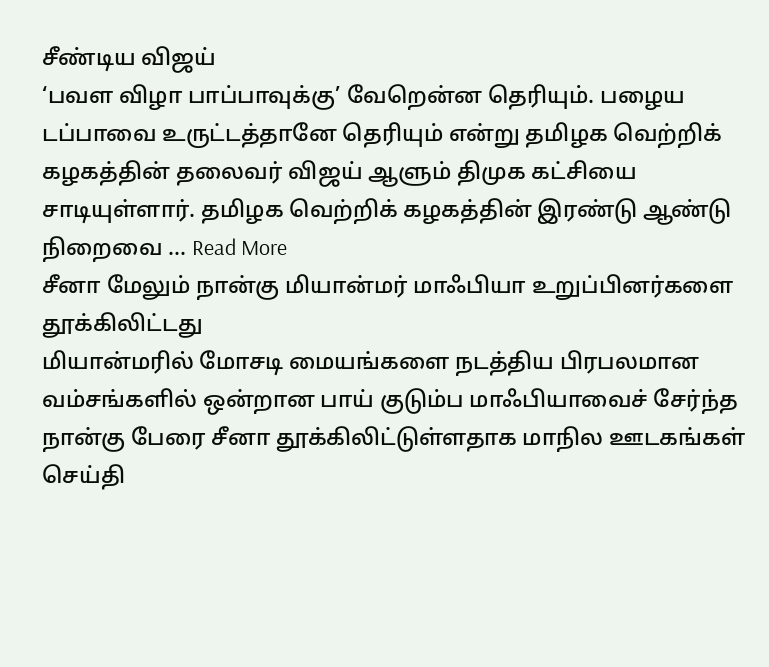சீண்டிய விஜய்
‘பவள விழா பாப்பாவுக்கு’ வேறென்ன தெரியும். பழைய டப்பாவை உருட்டத்தானே தெரியும் என்று தமிழக வெற்றிக் கழகத்தின் தலைவர் விஜய் ஆளும் திமுக கட்சியை சாடியுள்ளார். தமிழக வெற்றிக் கழகத்தின் இரண்டு ஆண்டு நிறைவை ... Read More
சீனா மேலும் நான்கு மியான்மர் மாஃபியா உறுப்பினர்களை தூக்கிலிட்டது
மியான்மரில் மோசடி மையங்களை நடத்திய பிரபலமான வம்சங்களில் ஒன்றான பாய் குடும்ப மாஃபியாவைச் சேர்ந்த நான்கு பேரை சீனா தூக்கிலிட்டுள்ளதாக மாநில ஊடகங்கள் செய்தி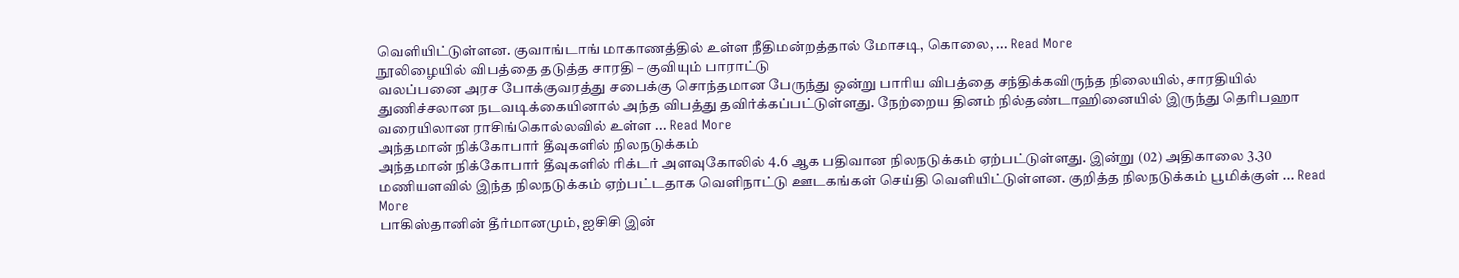வெளியிட்டுள்ளன. குவாங்டாங் மாகாணத்தில் உள்ள நீதிமன்றத்தால் மோசடி, கொலை, ... Read More
நூலிழையில் விபத்தை தடுத்த சாரதி – குவியும் பாராட்டு
வலப்பனை அரச போக்குவரத்து சபைக்கு சொந்தமான பேருந்து ஒன்று பாரிய விபத்தை சந்திக்கவிருந்த நிலையில், சாரதியில் துணிச்சலான நடவடிக்கையினால் அந்த விபத்து தவிர்க்கப்பட்டுள்ளது. நேற்றைய தினம் நில்தண்டாஹினையில் இருந்து தெரிபஹா வரையிலான ராசிங்கொல்லவில் உள்ள ... Read More
அந்தமான் நிக்கோபார் தீவுகளில் நிலநடுக்கம்
அந்தமான் நிக்கோபார் தீவுகளில் ரிக்டர் அளவுகோலில் 4.6 ஆக பதிவான நிலநடுக்கம் ஏற்பட்டுள்ளது. இன்று (02) அதிகாலை 3.30 மணியளவில் இந்த நிலநடுக்கம் ஏற்பட்டதாக வெளிநாட்டு ஊடகங்கள் செய்தி வெளியிட்டுள்ளன. குறித்த நிலநடுக்கம் பூமிக்குள் ... Read More
பாகிஸ்தானின் தீர்மானமும், ஐசிசி இன்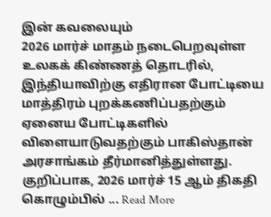இன் கவலையும்
2026 மார்ச் மாதம் நடைபெறவுள்ள உலகக் கிண்ணத் தொடரில், இந்தியாவிற்கு எதிரான போட்டியை மாத்திரம் புறக்கணிப்பதற்கும் ஏனைய போட்டிகளில் விளையாடுவதற்கும் பாகிஸ்தான் அரசாங்கம் தீர்மானித்துள்ளது. குறிப்பாக, 2026 மார்ச் 15 ஆம் திகதி கொழும்பில் ... Read More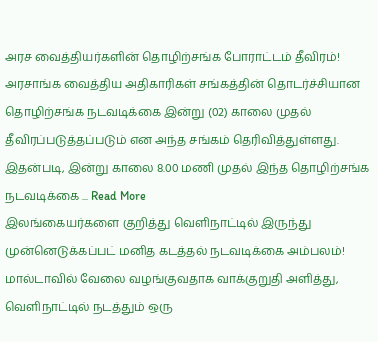அரச வைத்தியர்களின் தொழிற்சங்க போராட்டம் தீவிரம்!
அரசாங்க வைத்திய அதிகாரிகள் சங்கத்தின் தொடர்ச்சியான தொழிற்சங்க நடவடிக்கை இன்று (02) காலை முதல் தீவிரப்படுத்தப்படும் என அந்த சங்கம் தெரிவித்துள்ளது. இதன்படி, இன்று காலை 8.00 மணி முதல் இந்த தொழிற்சங்க நடவடிக்கை ... Read More
இலங்கையர்களை குறித்து வெளிநாட்டில் இருந்து முன்னெடுக்கப்பட் மனித கடத்தல் நடவடிக்கை அம்பலம்!
மால்டாவில் வேலை வழங்குவதாக வாக்குறுதி அளித்து, வெளிநாட்டில் நடத்தும் ஒரு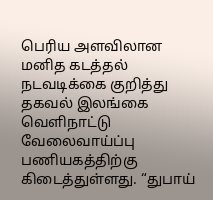பெரிய அளவிலான மனித கடத்தல் நடவடிக்கை குறித்து தகவல் இலங்கை வெளிநாட்டு வேலைவாய்ப்பு பணியகத்திற்கு கிடைத்துள்ளது. “துபாய்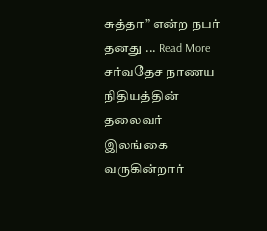சுத்தா” என்ற நபர் தனது ... Read More
சர்வதேச நாணய நிதியத்தின் தலைவர் இலங்கை வருகின்றார்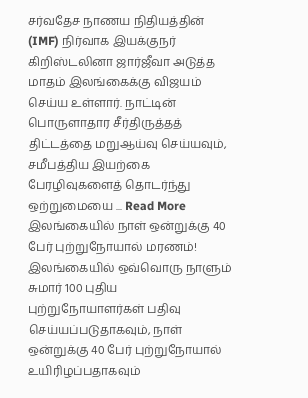சர்வதேச நாணய நிதியத்தின் (IMF) நிர்வாக இயக்குநர் கிறிஸ்டலினா ஜார்ஜீவா அடுத்த மாதம் இலங்கைக்கு விஜயம் செய்ய உள்ளார். நாட்டின் பொருளாதார சீர்திருத்தத் திட்டத்தை மறுஆய்வு செய்யவும், சமீபத்திய இயற்கை பேரழிவுகளைத் தொடர்ந்து ஒற்றுமையை ... Read More
இலங்கையில் நாள் ஒன்றுக்கு 40 பேர் புற்றுநோயால் மரணம்!
இலங்கையில் ஒவ்வொரு நாளும் சுமார் 100 புதிய புற்றுநோயாளர்கள் பதிவு செய்யப்படுதாகவும், நாள் ஒன்றுக்கு 40 பேர் புற்றுநோயால் உயிரிழப்பதாகவும்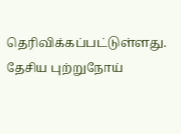தெரிவிக்கப்பட்டுள்ளது. தேசிய புற்றுநோய்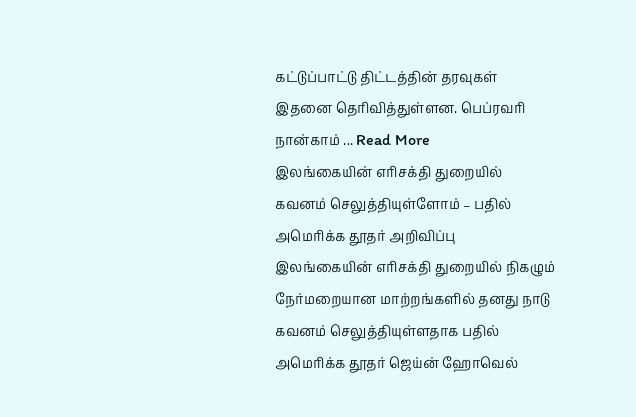கட்டுப்பாட்டு திட்டத்தின் தரவுகள் இதனை தெரிவித்துள்ளன. பெப்ரவரி நான்காம் ... Read More
இலங்கையின் எரிசக்தி துறையில் கவனம் செலுத்தியுள்ளோம் – பதில் அமெரிக்க தூதர் அறிவிப்பு
இலங்கையின் எரிசக்தி துறையில் நிகழும் நேர்மறையான மாற்றங்களில் தனது நாடு கவனம் செலுத்தியுள்ளதாக பதில் அமெரிக்க தூதர் ஜெய்ன் ஹோவெல்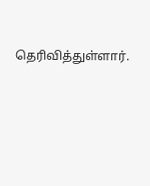தெரிவித்துள்ளார்.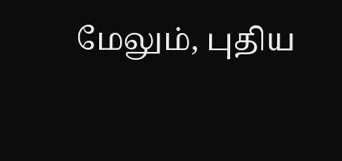மேலும், புதிய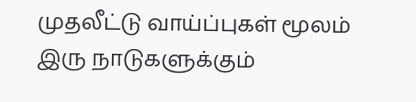முதலீட்டு வாய்ப்புகள் மூலம் இரு நாடுகளுக்கும்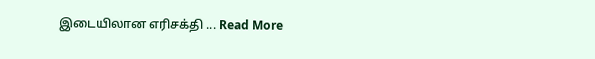இடையிலான எரிசக்தி ... Read More